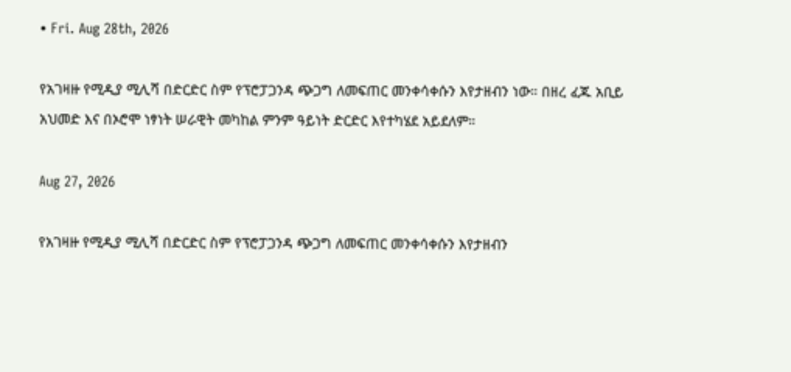• Fri. Aug 28th, 2026

የአገዛዙ የሚዲያ ሚሊሻ በድርድር ስም የፕሮፓጋንዳ ጭጋግ ለመፍጠር መንቀሳቀሱን እየታዘብን ነው። በዘረ ፈጁ አቢይ አህመድ እና በኦሮሞ ነፃነት ሠራዊት መካከል ምንም ዓይነት ድርድር እየተካሄደ አይደለም።

Aug 27, 2026

የአገዛዙ የሚዲያ ሚሊሻ በድርድር ስም የፕሮፓጋንዳ ጭጋግ ለመፍጠር መንቀሳቀሱን እየታዘብን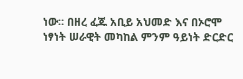ነው። በዘረ ፈጁ አቢይ አህመድ እና በኦሮሞ ነፃነት ሠራዊት መካከል ምንም ዓይነት ድርድር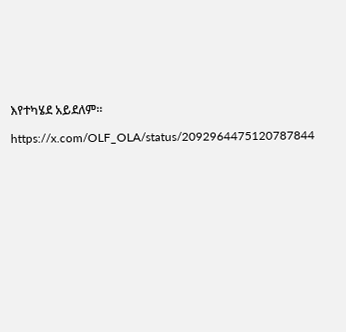እየተካሄደ አይደለም።

https://x.com/OLF_OLA/status/2092964475120787844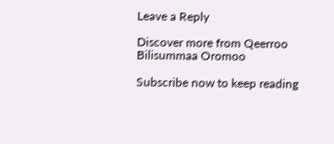Leave a Reply

Discover more from Qeerroo Bilisummaa Oromoo

Subscribe now to keep reading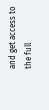and get access to the full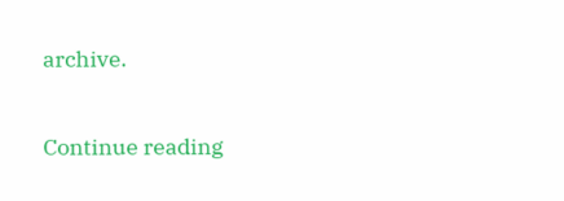archive.

Continue reading